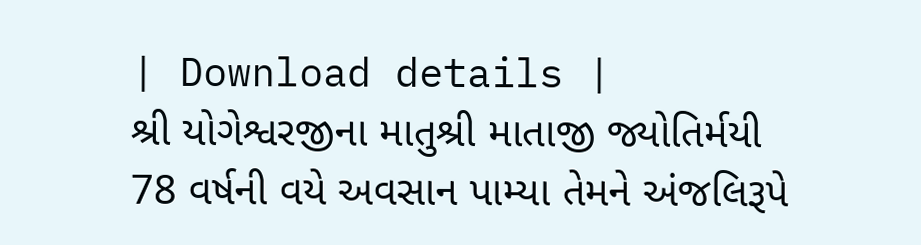| Download details |
શ્રી યોગેશ્વરજીના માતુશ્રી માતાજી જ્યોતિર્મયી 78 વર્ષની વયે અવસાન પામ્યા તેમને અંજલિરૂપે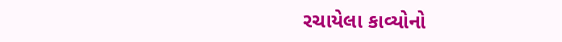રચાયેલા કાવ્યોનો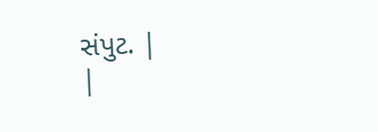સંપુટ. |
|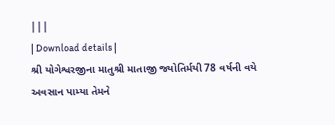|||
| Download details |
શ્રી યોગેશ્વરજીના માતુશ્રી માતાજી જ્યોતિર્મયી 78 વર્ષની વયે અવસાન પામ્યા તેમને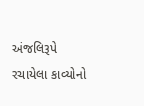અંજલિરૂપે રચાયેલા કાવ્યોનો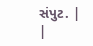સંપુટ. |
|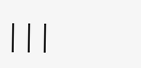|||